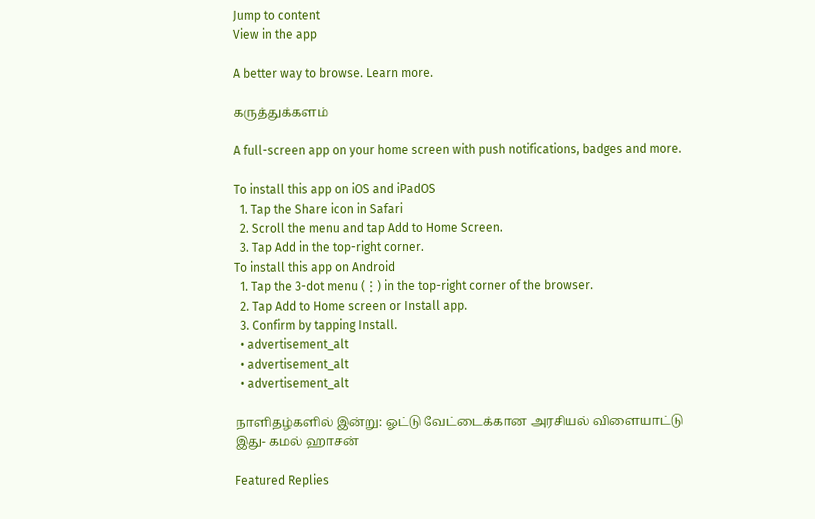Jump to content
View in the app

A better way to browse. Learn more.

கருத்துக்களம்

A full-screen app on your home screen with push notifications, badges and more.

To install this app on iOS and iPadOS
  1. Tap the Share icon in Safari
  2. Scroll the menu and tap Add to Home Screen.
  3. Tap Add in the top-right corner.
To install this app on Android
  1. Tap the 3-dot menu (⋮) in the top-right corner of the browser.
  2. Tap Add to Home screen or Install app.
  3. Confirm by tapping Install.
  • advertisement_alt
  • advertisement_alt
  • advertisement_alt

நாளிதழ்களில் இன்று: ஓட்டு வேட்டைக்கான அரசியல் விளையாட்டு இது- கமல் ஹாசன்

Featured Replies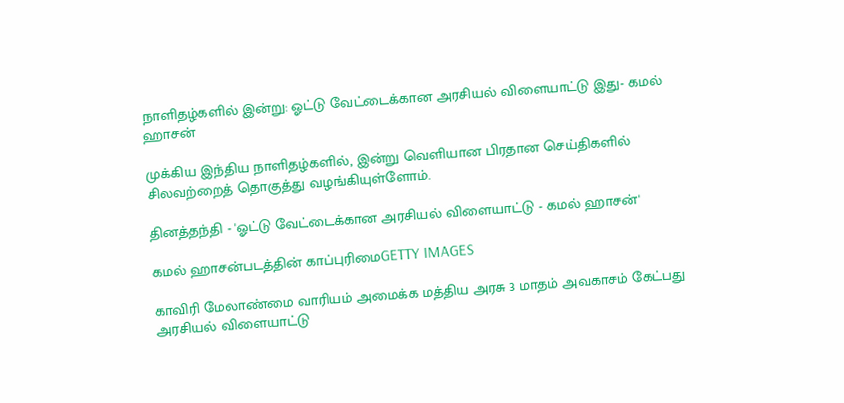நாளிதழ்களில் இன்று: ஓட்டு வேட்டைக்கான அரசியல் விளையாட்டு இது- கமல் ஹாசன்

முக்கிய இந்திய நாளிதழ்களில், இன்று வெளியான பிரதான செய்திகளில் சிலவற்றைத் தொகுத்து வழங்கியுள்ளோம்.

தினத்தந்தி - 'ஓட்டு வேட்டைக்கான அரசியல் விளையாட்டு - கமல் ஹாசன்'

கமல் ஹாசன்படத்தின் காப்புரிமைGETTY IMAGES

காவிரி மேலாண்மை வாரியம் அமைக்க மத்திய அரசு 3 மாதம் அவகாசம் கேட்பது அரசியல் விளையாட்டு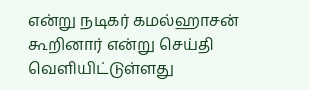என்று நடிகர் கமல்ஹாசன் கூறினார் என்று செய்தி வெளியிட்டுள்ளது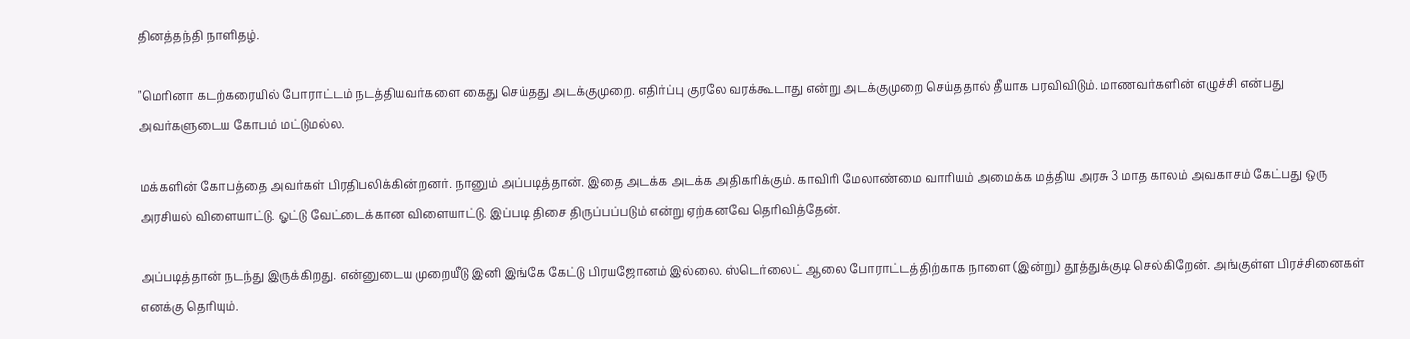தினத்தந்தி நாளிதழ்.

"மெரினா கடற்கரையில் போராட்டம் நடத்தியவர்களை கைது செய்தது அடக்குமுறை. எதிர்ப்பு குரலே வரக்கூடாது என்று அடக்குமுறை செய்ததால் தீயாக பரவிவிடும். மாணவர்களின் எழுச்சி என்பது அவர்களுடைய கோபம் மட்டுமல்ல.

மக்களின் கோபத்தை அவர்கள் பிரதிபலிக்கின்றனர். நானும் அப்படித்தான். இதை அடக்க அடக்க அதிகரிக்கும். காவிரி மேலாண்மை வாரியம் அமைக்க மத்திய அரசு 3 மாத காலம் அவகாசம் கேட்பது ஒரு அரசியல் விளையாட்டு. ஓட்டு வேட்டைக்கான விளையாட்டு. இப்படி திசை திருப்பப்படும் என்று ஏற்கனவே தெரிவித்தேன்.

அப்படித்தான் நடந்து இருக்கிறது. என்னுடைய முறையீடு இனி இங்கே கேட்டு பிரயஜோனம் இல்லை. ஸ்டெர்லைட் ஆலை போராட்டத்திற்காக நாளை (இன்று) தூத்துக்குடி செல்கிறேன். அங்குள்ள பிரச்சினைகள் எனக்கு தெரியும்.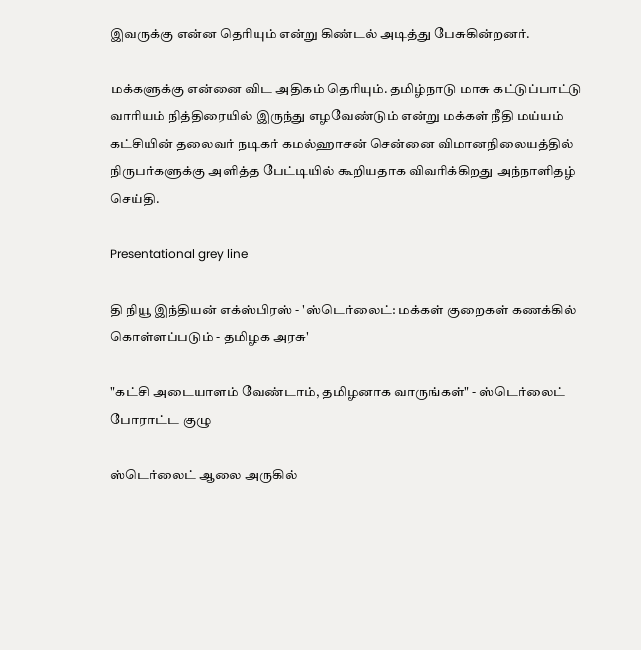இவருக்கு என்ன தெரியும் என்று கிண்டல் அடித்து பேசுகின்றனர்.

மக்களுக்கு என்னை விட அதிகம் தெரியும். தமிழ்நாடு மாசு கட்டுப்பாட்டு வாரியம் நித்திரையில் இருந்து எழவேண்டும் என்று மக்கள் நீதி மய்யம் கட்சியின் தலைவர் நடிகர் கமல்ஹாசன் சென்னை விமானநிலையத்தில் நிருபர்களுக்கு அளித்த பேட்டியில் கூறியதாக விவரிக்கிறது அந்நாளிதழ் செய்தி.

Presentational grey line

தி நியூ இந்தியன் எக்ஸ்பிரஸ் - 'ஸ்டெர்லைட்: மக்கள் குறைகள் கணக்கில் கொள்ளப்படும் - தமிழக அரசு'

"கட்சி அடையாளம் வேண்டாம், தமிழனாக வாருங்கள்" - ஸ்டெர்லைட் போராட்ட குழு

ஸ்டெர்லைட் ஆலை அருகில்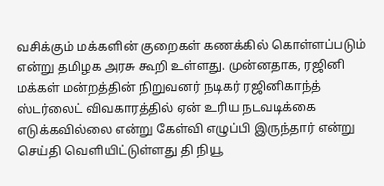வசிக்கும் மக்களின் குறைகள் கணக்கில் கொள்ளப்படும் என்று தமிழக அரசு கூறி உள்ளது. முன்னதாக, ரஜினி மக்கள் மன்றத்தின் நிறுவனர் நடிகர் ரஜினிகாந்த் ஸ்டர்லைட் விவகாரத்தில் ஏன் உரிய நடவடிக்கை எடுக்கவில்லை என்று கேள்வி எழுப்பி இருந்தார் என்று செய்தி வெளியிட்டுள்ளது தி நியூ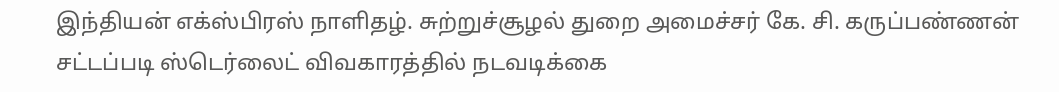இந்தியன் எக்ஸ்பிரஸ் நாளிதழ். சுற்றுச்சூழல் துறை அமைச்சர் கே. சி. கருப்பண்ணன் சட்டப்படி ஸ்டெர்லைட் விவகாரத்தில் நடவடிக்கை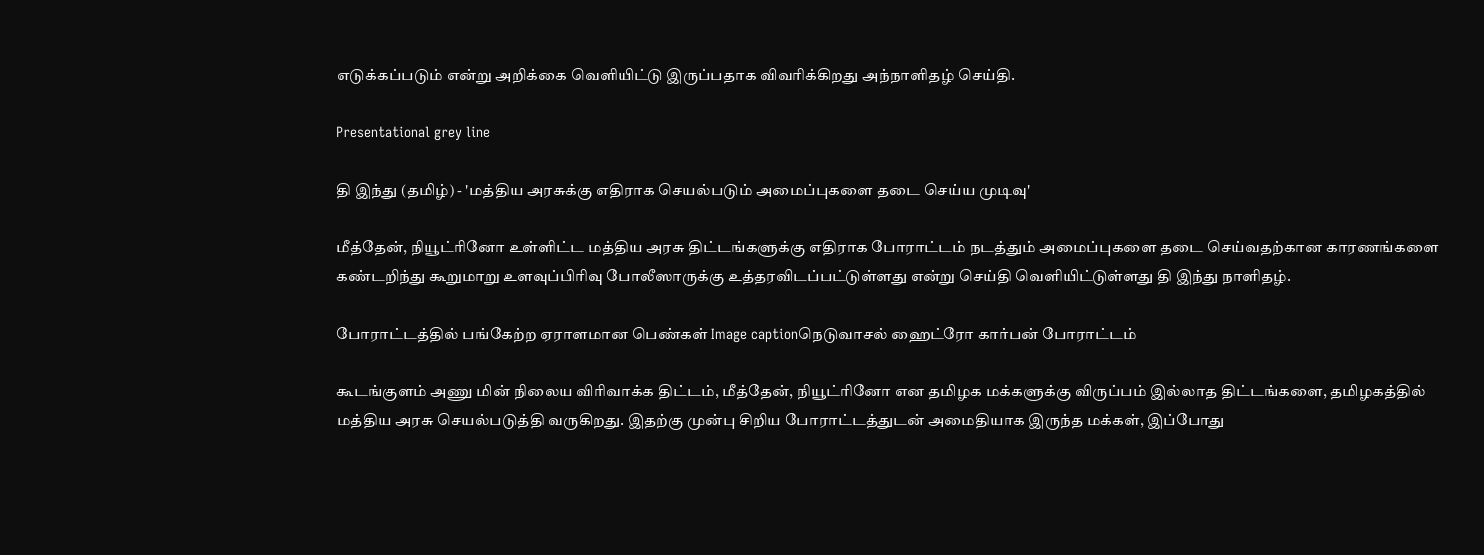எடுக்கப்படும் என்று அறிக்கை வெளியிட்டு இருப்பதாக விவரிக்கிறது அந்நாளிதழ் செய்தி.

Presentational grey line

தி இந்து (தமிழ்) - 'மத்திய அரசுக்கு எதிராக செயல்படும் அமைப்புகளை தடை செய்ய முடிவு'

மீத்தேன், நியூட்ரினோ உள்ளிட்ட மத்திய அரசு திட்டங்களுக்கு எதிராக போராட்டம் நடத்தும் அமைப்புகளை தடை செய்வதற்கான காரணங்களை கண்டறிந்து கூறுமாறு உளவுப்பிரிவு போலீஸாருக்கு உத்தரவிடப்பட்டுள்ளது என்று செய்தி வெளியிட்டுள்ளது தி இந்து நாளிதழ்.

போராட்டத்தில் பங்கேற்ற ஏராளமான பெண்கள் Image captionநெடுவாசல் ஹைட்ரோ கார்பன் போராட்டம்

கூடங்குளம் அணு மின் நிலைய விரிவாக்க திட்டம், மீத்தேன், நியூட்ரினோ என தமிழக மக்களுக்கு விருப்பம் இல்லாத திட்டங்களை, தமிழகத்தில் மத்திய அரசு செயல்படுத்தி வருகிறது. இதற்கு முன்பு சிறிய போராட்டத்துடன் அமைதியாக இருந்த மக்கள், இப்போது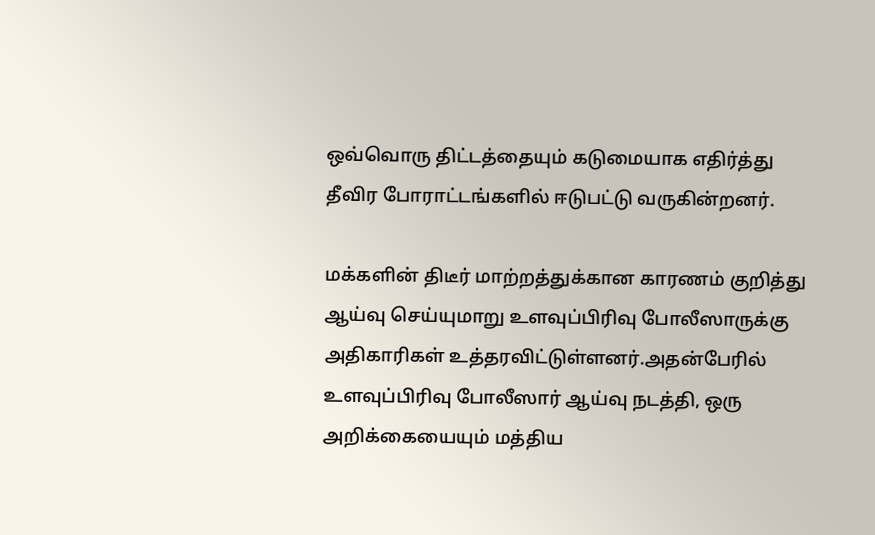ஒவ்வொரு திட்டத்தையும் கடுமையாக எதிர்த்து தீவிர போராட்டங்களில் ஈடுபட்டு வருகின்றனர்.

மக்களின் திடீர் மாற்றத்துக்கான காரணம் குறித்து ஆய்வு செய்யுமாறு உளவுப்பிரிவு போலீஸாருக்கு அதிகாரிகள் உத்தரவிட்டுள்ளனர்.அதன்பேரில் உளவுப்பிரிவு போலீஸார் ஆய்வு நடத்தி, ஒரு அறிக்கையையும் மத்திய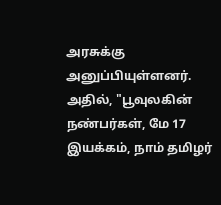அரசுக்கு அனுப்பியுள்ளனர். அதில், "பூவுலகின் நண்பர்கள், மே 17 இயக்கம், நாம் தமிழர்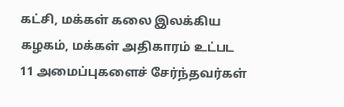கட்சி, மக்கள் கலை இலக்கிய கழகம், மக்கள் அதிகாரம் உட்பட 11 அமைப்புகளைச் சேர்ந்தவர்கள்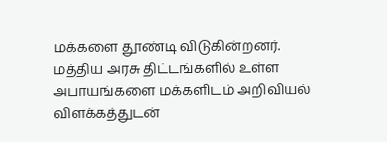மக்களை தூண்டி விடுகின்றனர். மத்திய அரசு திட்டங்களில் உள்ள அபாயங்களை மக்களிடம் அறிவியல் விளக்கத்துடன்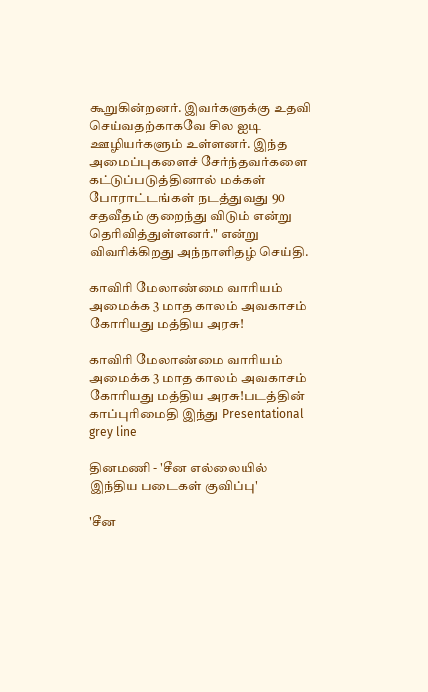கூறுகின்றனர். இவர்களுக்கு உதவி செய்வதற்காகவே சில ஐடி ஊழியர்களும் உள்ளனர். இந்த அமைப்புகளைச் சேர்ந்தவர்களை கட்டுப்படுத்தினால் மக்கள் போராட்டங்கள் நடத்துவது 90 சதவீதம் குறைந்து விடும் என்று தெரிவித்துள்ளனர்." என்று விவரிக்கிறது அந்நாளிதழ் செய்தி.

காவிரி மேலாண்மை வாரியம் அமைக்க 3 மாத காலம் அவகாசம் கோரியது மத்திய அரசு!

காவிரி மேலாண்மை வாரியம் அமைக்க 3 மாத காலம் அவகாசம் கோரியது மத்திய அரசு!படத்தின் காப்புரிமைதி இந்து Presentational grey line

தினமணி - 'சீன எல்லையில் இந்திய படைகள் குவிப்பு'

'சீன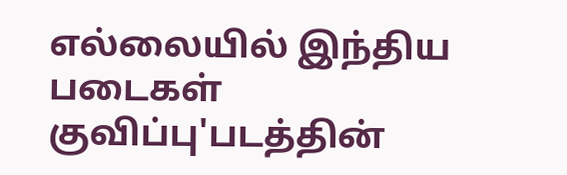எல்லையில் இந்திய படைகள் குவிப்பு'படத்தின்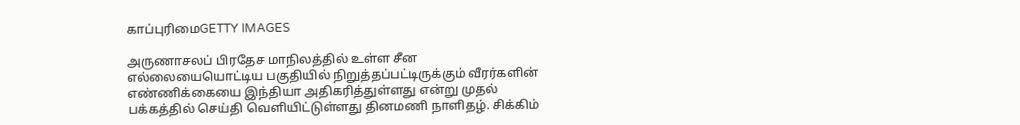காப்புரிமைGETTY IMAGES

அருணாசலப் பிரதேச மாநிலத்தில் உள்ள சீன எல்லையையொட்டிய பகுதியில் நிறுத்தப்பட்டிருக்கும் வீரர்களின் எண்ணிக்கையை இந்தியா அதிகரித்துள்ளது என்று முதல் பக்கத்தில் செய்தி வெளியிட்டுள்ளது தினமணி நாளிதழ். சிக்கிம்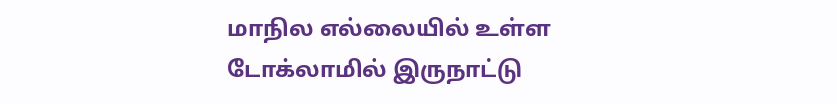மாநில எல்லையில் உள்ள டோக்லாமில் இருநாட்டு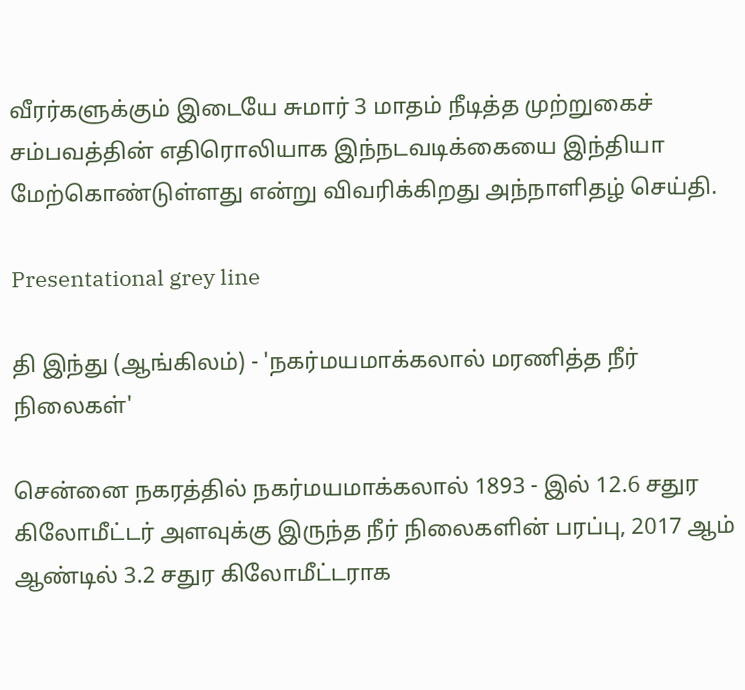வீரர்களுக்கும் இடையே சுமார் 3 மாதம் நீடித்த முற்றுகைச் சம்பவத்தின் எதிரொலியாக இந்நடவடிக்கையை இந்தியா மேற்கொண்டுள்ளது என்று விவரிக்கிறது அந்நாளிதழ் செய்தி.

Presentational grey line

தி இந்து (ஆங்கிலம்) - 'நகர்மயமாக்கலால் மரணித்த நீர் நிலைகள்'

சென்னை நகரத்தில் நகர்மயமாக்கலால் 1893 - இல் 12.6 சதுர கிலோமீட்டர் அளவுக்கு இருந்த நீர் நிலைகளின் பரப்பு, 2017 ஆம் ஆண்டில் 3.2 சதுர கிலோமீட்டராக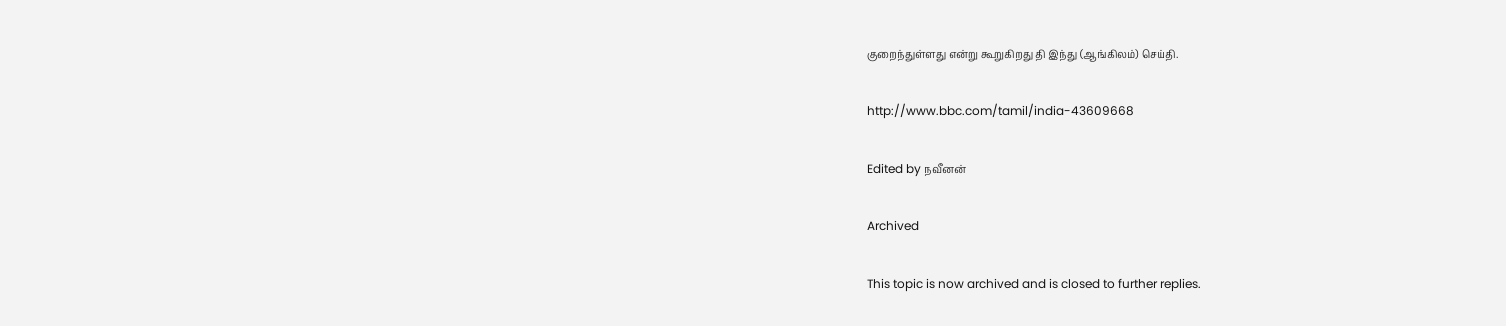குறைந்துள்ளது என்று கூறுகிறது தி இந்து (ஆங்கிலம்) செய்தி.

http://www.bbc.com/tamil/india-43609668

Edited by நவீனன்

Archived

This topic is now archived and is closed to further replies.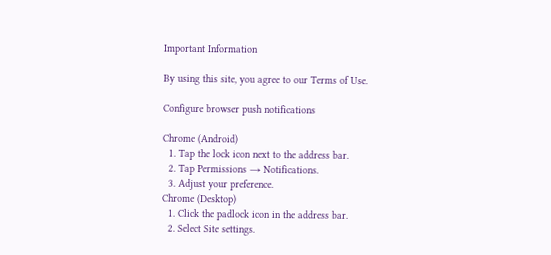Important Information

By using this site, you agree to our Terms of Use.

Configure browser push notifications

Chrome (Android)
  1. Tap the lock icon next to the address bar.
  2. Tap Permissions → Notifications.
  3. Adjust your preference.
Chrome (Desktop)
  1. Click the padlock icon in the address bar.
  2. Select Site settings.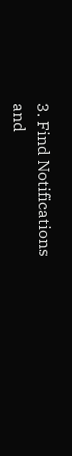3. Find Notifications and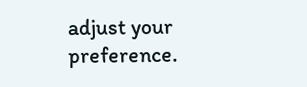adjust your preference.